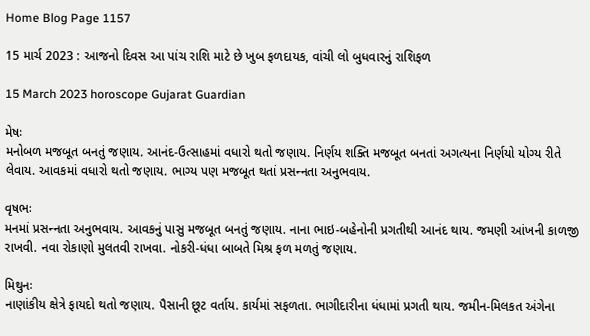Home Blog Page 1157

15 માર્ચ 2023 : આજનો દિવસ આ પાંચ રાશિ માટે છે ખુબ ફળદાયક, વાંચી લો બુધવારનું રાશિફળ

15 March 2023 horoscope Gujarat Guardian

મેષઃ
મનોબળ મજબૂત બનતું જણાય. આનંદ-ઉત્સાહમાં વધારો થતો જણાય. નિર્ણય શક્તિ મજબૂત બનતાં અગત્યના નિર્ણયો યોગ્ય રીતે લેવાય. આવકમાં વધારો થતો જણાય. ભાગ્ય પણ મજબૂત થતાં પ્રસન્‍નતા અનુભવાય.

વૃષભઃ
મનમાં પ્રસન્‍નતા અનુભવાય. આવકનું પાસુ મજબૂત બનતું જણાય. નાના ભાઇ-બહેનોની પ્રગતીથી આનંદ થાય. જમણી આંખની કાળજી રાખવી. નવા રોકાણો મુલતવી રાખવા. નોકરી-ધંધા બાબતે મિશ્ર ફળ મળતું જણાય.

મિથુનઃ
નાણાંકીય ક્ષેત્રે ફાયદો થતો જણાય. પૈસાની છૂટ વર્તાય. કાર્યમાં સફળતા. ભાગીદારીના ધંધામાં પ્રગતી થાય. જમીન-મિલકત અંગેના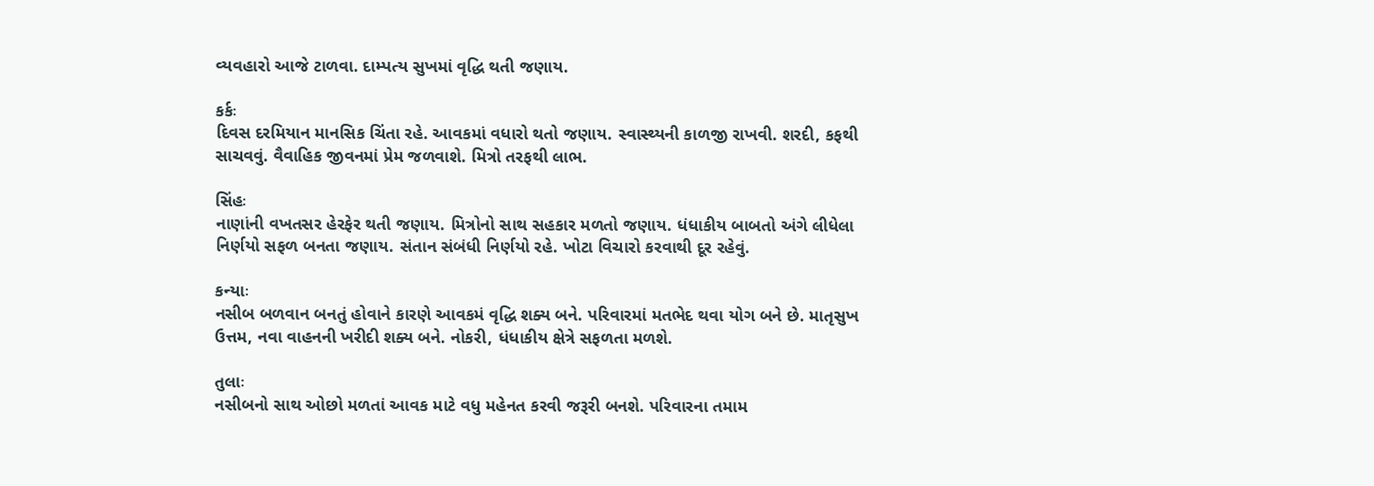વ્યવહારો આજે ટાળવા. દામ્પત્ય સુખમાં વૃદ્ધિ થતી જણાય.

કર્કઃ
દિવસ દરમિયાન માનસિક‌ ચિંતા રહે. આવકમાં વધારો થતો જણાય. સ્વાસ્થ્યની કાળજી રાખવી. શરદી, કફથી સાચવવું. વૈવાહિક જીવનમાં પ્રેમ જળવાશે. મિત્રો તરફથી લાભ.

સિંહઃ
નાણાંની વખતસર હેરફેર થતી જણાય. મિત્રોનો સાથ સહકાર મળતો જણાય. ધંધાકીય બાબતો અંગે લીધેલા નિર્ણયો સફળ બનતા જણાય. સંતાન સંબંધી નિર્ણયો રહે. ખોટા વિચારો કરવાથી દૂર રહેવું.

કન્યાઃ
નસીબ બળવાન બનતું હોવાને કારણે આવકમં વૃદ્ધિ શક્ય બને. પરિવારમાં મતભેદ થવા યોગ બને છે. માતૃસુખ ઉત્તમ, નવા વાહનની ખરીદી શક્ય બને. નોકરી, ધંધાકીય ક્ષેત્રે સફળતા મળશે.

તુલાઃ
નસીબનો સાથ ઓછો મળતાં આવક માટે વધુ મહેનત કરવી જરૂરી બનશે. પરિવારના તમામ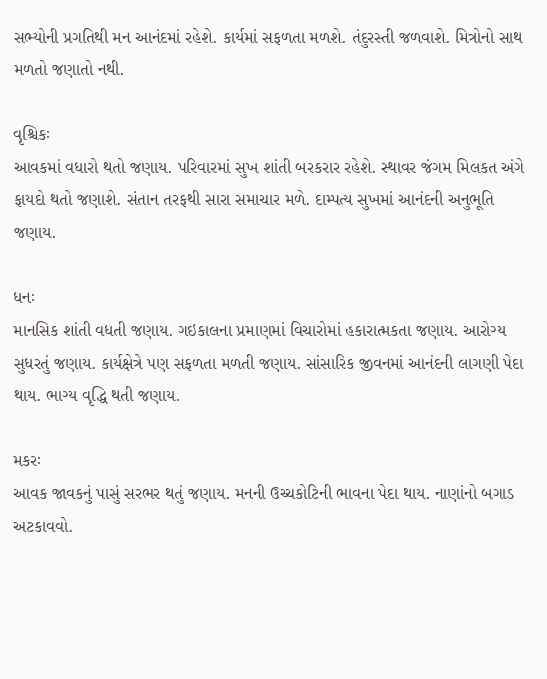સભ્યોની પ્રગતિથી મન આનંદમાં રહેશે. કાર્યમાં સફળતા મળશે. તંદુરસ્તી જળવાશે. મિત્રોનો સાથ મળતો જણાતો નથી.

વૃશ્ચિકઃ
આવકમાં વધારો થતો જણાય. પરિવારમાં સુખ શાંતી બરકરાર રહેશે. સ્થાવર જંગમ મિલકત અંગે ફાયદો થતો જણાશે. સંતાન તરફથી સારા સમાચાર મળે. દામ્પત્ય સુખમાં આનંદની અનુભૂતિ જણાય.

ધનઃ
માનસિક શાંતી વધતી જણાય. ગઇકાલના પ્રમાણમાં વિચારોમાં હકારાત્મકતા જણાય. આરોગ્ય સુધરતું જણાય. કાર્યક્ષેત્રે પણ સફળતા મળતી જણાય. સાંસારિક જીવનમાં આનંદની લાગણી પેદા થાય. ભાગ્ય વૃદ્ધિ થતી જણાય.

મકરઃ
આવક જાવકનું પાસું સરભર થતું જણાય. મનની ઉચ્ચકોટિની ભાવના પેદા થાય. નાણાંનો બગાડ અટકાવવો.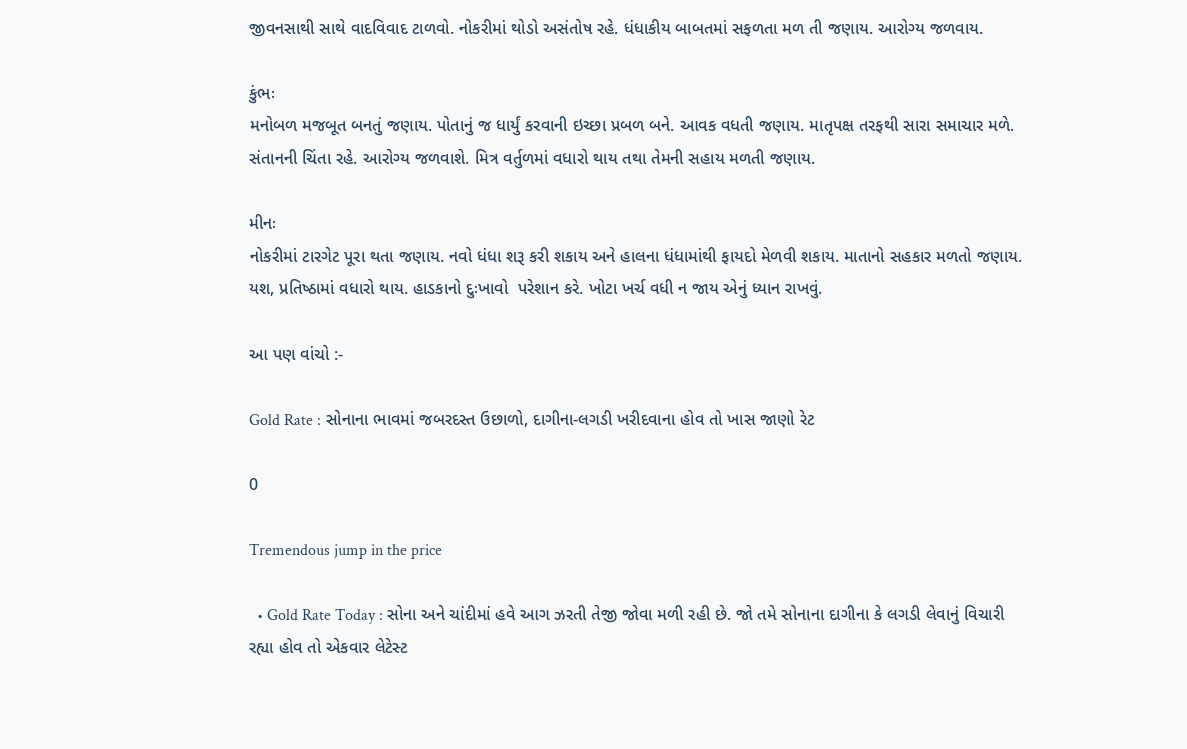જીવનસાથી સાથે વાદવિવાદ ટાળવો. નોકરીમાં થોડો અસંતોષ રહે. ધંધાકીય બાબતમાં સફળતા મળ તી જણાય. આરોગ્ય જળવાય.

કુંભઃ
મનોબળ મજબૂત બનતું જણાય. પોતાનું જ ધાર્યું કરવાની ઇચ્છા પ્રબળ બને. આવક વધતી જણાય. માતૃપક્ષ તરફથી સારા સમાચાર મળે. સંતાનની ચિંતા રહે. આરોગ્ય જળવાશે. મિત્ર વર્તુળમાં વધારો થાય તથા તેમની સહાય મળતી જણાય.

મીનઃ
નોકરીમાં ટારગેટ પૂરા થતા જણાય. નવો ધંધા શરૂ કરી શકાય અને હાલના ધંધામાંથી ફાયદો મેળવી શકાય. માતાનો સહકાર મળતો જણાય. યશ, પ્રતિ‍ષ્‍ઠામાં વધારો થાય. હાડકાનો દુઃખાવો  પરેશાન કરે. ખોટા ખર્ચ વધી ન જાય એનું ધ્યાન રાખવું.

આ પણ વાંચો :-

Gold Rate : સોનાના ભાવમાં જબરદસ્ત ઉછાળો, દાગીના-લગડી ખરીદવાના હોવ તો ખાસ જાણો રેટ

0

Tremendous jump in the price

  • Gold Rate Today : સોના અને ચાંદીમાં હવે આગ ઝરતી તેજી જોવા મળી રહી છે. જો તમે સોનાના દાગીના કે લગડી લેવાનું વિચારી રહ્યા હોવ તો એકવાર લેટેસ્ટ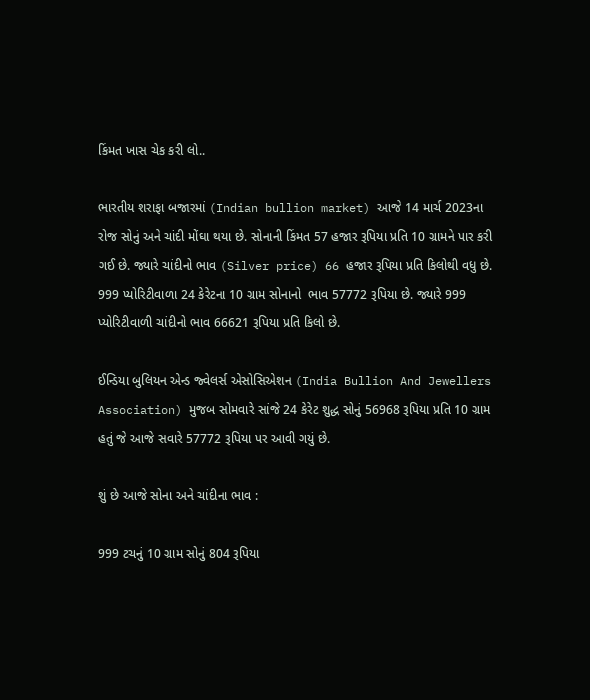કિંમત ખાસ ચેક કરી લો..

ભારતીય શરાફા બજારમાં (Indian bullion market) આજે 14 માર્ચ 2023ના રોજ સોનું અને ચાંદી મોંઘા થયા છે. સોનાની કિંમત 57 હજાર રૂપિયા પ્રતિ 10 ગ્રામને પાર કરી ગઈ છે. જ્યારે ચાંદીનો ભાવ (Silver price) 66 હજાર રૂપિયા પ્રતિ કિલોથી વધુ છે. 999 પ્યોરિટીવાળા 24 કેરેટના 10 ગ્રામ સોનાનો  ભાવ 57772 રૂપિયા છે. જ્યારે 999 પ્યોરિટીવાળી ચાંદીનો ભાવ 66621 રૂપિયા પ્રતિ કિલો છે.

ઈન્ડિયા બુલિયન એન્ડ જ્વેલર્સ એસોસિએશન (India Bullion And Jewellers Association) મુજબ સોમવારે સાંજે 24 કેરેટ શુદ્ધ સોનું 56968 રૂપિયા પ્રતિ 10 ગ્રામ હતું જે આજે સવારે 57772 રૂપિયા પર આવી ગયું છે.

શું છે આજે સોના અને ચાંદીના ભાવ :

999 ટચનું 10 ગ્રામ સોનું 804 રૂપિયા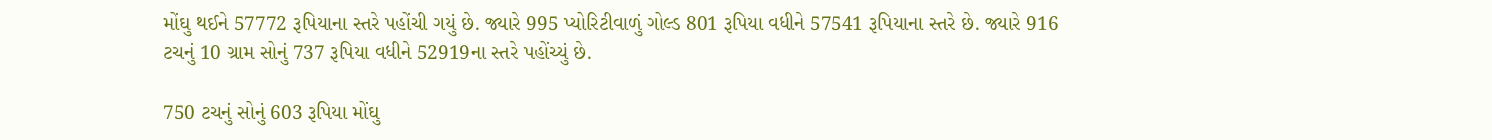મોંઘુ થઈને 57772 રૂપિયાના સ્તરે પહોંચી ગયું છે. જ્યારે 995 પ્યોરિટીવાળું ગોલ્ડ 801 રૂપિયા વધીને 57541 રૂપિયાના સ્તરે છે. જ્યારે 916 ટચનું 10 ગ્રામ સોનું 737 રૂપિયા વધીને 52919ના સ્તરે પહોંચ્યું છે.

750 ટચનું સોનું 603 રૂપિયા મોંઘુ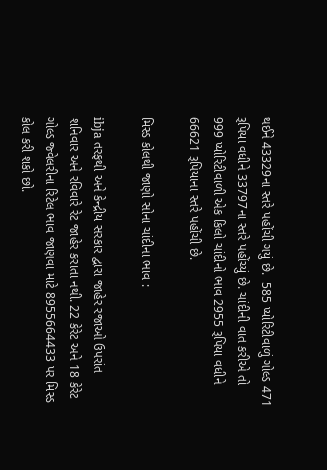થઈને 43329ના સ્તરે પહોંચી ગયું છે.  585 પ્યોરિટીવાળું ગોલ્ડ 471 રૂપિયા વધીને 33797ના સ્તરે પહોંચ્યું છે. ચાંદીની વાત કરીએ તો 999 પ્યોરિટીવાળી એક કિલો ચાંદીનો ભાવ 2955 રૂપિયા વધીને 66621 રૂપિયાના સ્તરે પહોંચી છે.

મિસ્ડ કોલથી જાણો સોના ચાંદીના ભાવ :

ibja તરફથી અને કેન્દ્રીય સરકાર દ્વારા જાહેર રજાઓ ઉપરાંત શનિવાર અને રવિવારે રેટ જાહેર કરાતા નથી. 22 કેરેટ અને 18 કેરેટ ગોલ્ડ જ્વેલરીના રિટેલ ભાવ જાણવા માટે 8955664433 પર મિસ્ડ કોલ કરી શકો છો.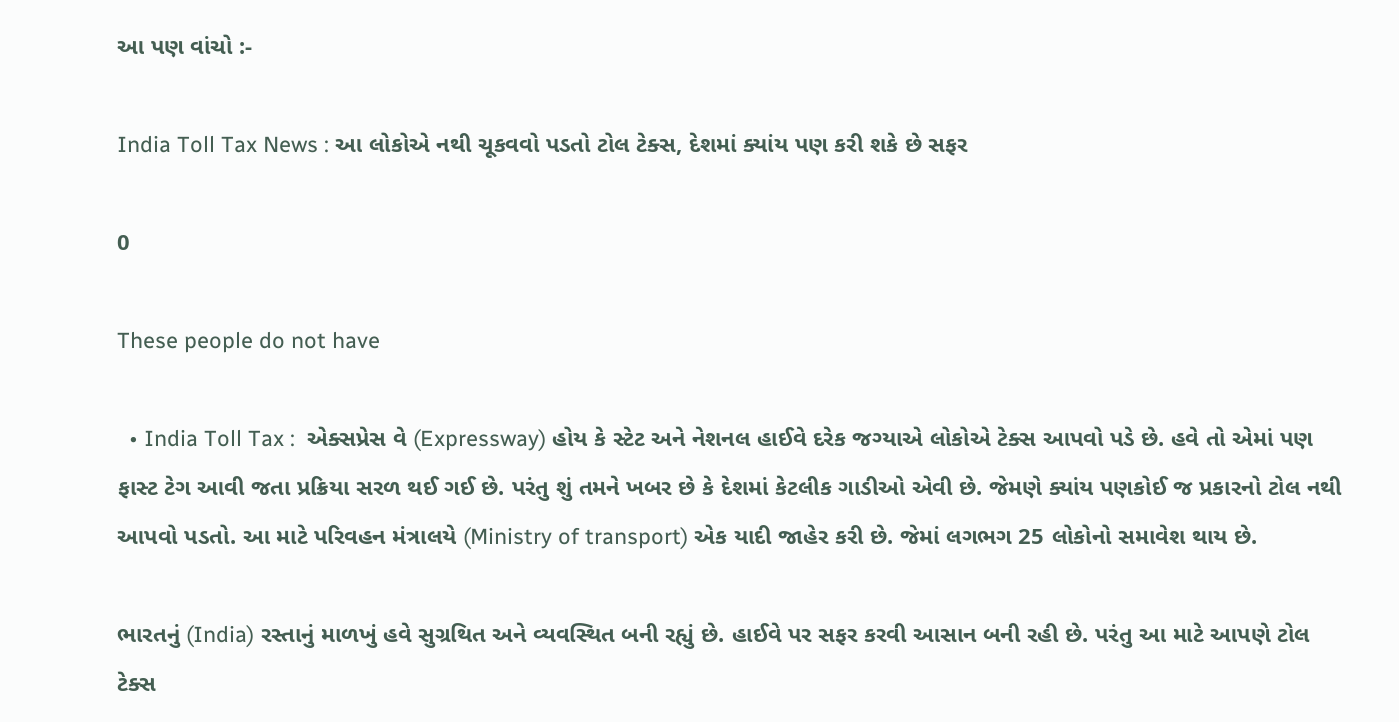આ પણ વાંચો :-

India Toll Tax News : આ લોકોએ નથી ચૂકવવો પડતો ટોલ ટેક્સ, દેશમાં ક્યાંય પણ કરી શકે છે સફર

0

These people do not have

  • India Toll Tax :  એક્સપ્રેસ વે (Expressway) હોય કે સ્ટેટ અને નેશનલ હાઈવે દરેક જગ્યાએ લોકોએ ટેક્સ આપવો પડે છે. હવે તો એમાં પણ ફાસ્ટ ટેગ આવી જતા પ્રક્રિયા સરળ થઈ ગઈ છે. પરંતુ શું તમને ખબર છે કે દેશમાં કેટલીક ગાડીઓ એવી છે. જેમણે ક્યાંય પણકોઈ જ પ્રકારનો ટોલ નથી આપવો પડતો. આ માટે પરિવહન મંત્રાલયે (Ministry of transport) એક યાદી જાહેર કરી છે. જેમાં લગભગ 25 લોકોનો સમાવેશ થાય છે.

ભારતનું (India) રસ્તાનું માળખું હવે સુગ્રથિત અને વ્યવસ્થિત બની રહ્યું છે. હાઈવે પર સફર કરવી આસાન બની રહી છે. પરંતુ આ માટે આપણે ટોલ ટેક્સ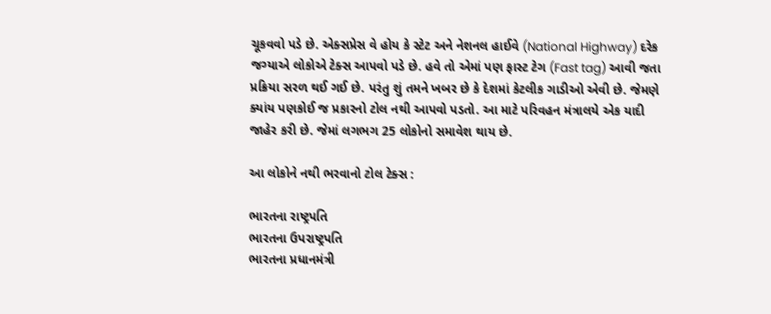ચૂકવવો પડે છે. એક્સપ્રેસ વે હોય કે સ્ટેટ અને નેશનલ હાઈવે (National Highway) દરેક જગ્યાએ લોકોએ ટેક્સ આપવો પડે છે. હવે તો એમાં પણ ફાસ્ટ ટેગ (Fast tag) આવી જતા પ્રક્રિયા સરળ થઈ ગઈ છે. પરંતુ શું તમને ખબર છે કે દેશમાં કેટલીક ગાડીઓ એવી છે. જેમણે ક્યાંય પણકોઈ જ પ્રકારનો ટોલ નથી આપવો પડતો. આ માટે પરિવહન મંત્રાલયે એક યાદી જાહેર કરી છે. જેમાં લગભગ 25 લોકોનો સમાવેશ થાય છે.

આ લોકોને નથી ભરવાનો ટોલ ટેક્સ :

ભારતના રાષ્ટ્રપતિ
ભારતના ઉપરાષ્ટ્રપતિ
ભારતના પ્રધાનમંત્રી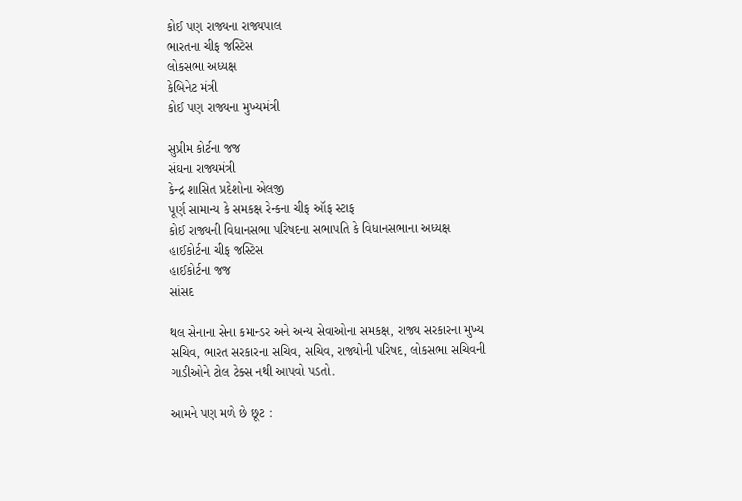કોઈ પણ રાજ્યના રાજ્યપાલ
ભારતના ચીફ જસ્ટિસ
લોકસભા અધ્યક્ષ
કેબિનેટ મંત્રી
કોઈ પણ રાજ્યના મુખ્યમંત્રી

સુપ્રીમ કોર્ટના જજ
સંઘના રાજ્યમંત્રી
કેન્દ્ર શાસિત પ્રદેશોના એલજી
પૂર્ણ સામાન્ય કે સમકક્ષ રેન્કના ચીફ ઑફ સ્ટાફ
કોઈ રાજ્યની વિધાનસભા પરિષદના સભાપતિ કે વિધાનસભાના અધ્યક્ષ
હાઈકોર્ટના ચીફ જસ્ટિસ
હાઈકોર્ટના જજ
સાંસદ

થલ સેનાના સેના કમાન્ડર અને અન્ય સેવાઓના સમકક્ષ, રાજ્ય સરકારના મુખ્ય સચિવ, ભારત સરકારના સચિવ, સચિવ, રાજ્યોની પરિષદ, લોકસભા સચિવની ગાડીઓને ટોલ ટેક્સ નથી આપવો પડતો.

આમને પણ મળે છે છૂટ :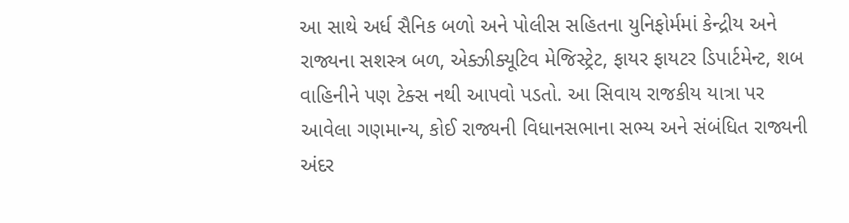આ સાથે અર્ધ સૈનિક બળો અને પોલીસ સહિતના યુનિફોર્મમાં કેન્દ્રીય અને રાજ્યના સશસ્ત્ર બળ, એક્ઝીક્યૂટિવ મેજિસ્ટ્રેટ, ફાયર ફાયટર ડિપાર્ટમેન્ટ, શબ વાહિનીને પણ ટેક્સ નથી આપવો પડતો. આ સિવાય રાજકીય યાત્રા પર આવેલા ગણમાન્ય, કોઈ રાજ્યની વિધાનસભાના સભ્ય અને સંબંધિત રાજ્યની અંદર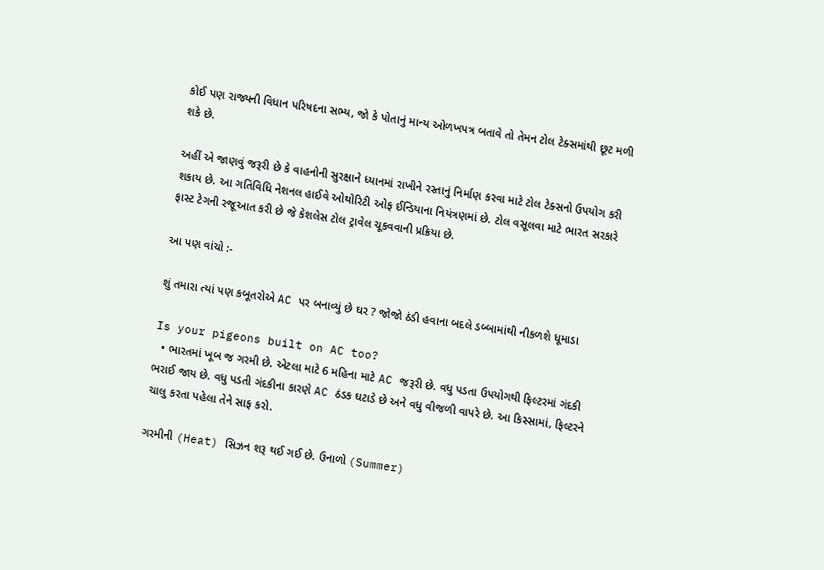કોઈ પણ રાજ્યની વિધાન પરિષદના સભ્ય, જો કે પોતાનું માન્ય ઓળખપત્ર બતાવે તો તેમન ટોલ ટેક્સમાંથી છૂટ મળી શકે છે.

અહીં એ જાણવું જરૂરી છે કે વાહનોની સુરક્ષાને ધ્યાનમાં રાખીને રસ્તાનું નિર્માણ કરવા માટે ટોલ ટેક્સનો ઉપયોગ કરી શકાય છે. આ ગતિવિધિ નેશનલ હાઈવે ઓથોરિટી ઓફ ઈન્ડિયાના નિયંત્રણમાં છે. ટોલ વસૂલવા માટે ભારત સરકારે ફાસ્ટ ટેગની રજૂઆત કરી છે જે કેશલેસ ટોલ ટ્રાવેલ ચૂકવવાની પ્રક્રિયા છે.

આ પણ વાંચો :-

શું તમારા ત્યાં પણ કબૂતરોએ AC પર બનાવ્યું છે ઘર ? જોજો ઠંડી હવાના બદલે ડબ્બામાંથી નીકળશે ધૂમાડા

Is your pigeons built on AC too?
  • ભારતમાં ખૂબ જ ગરમી છે. એટલા માટે 6 મહિના માટે AC જરૂરી છે. વધુ પડતા ઉપયોગથી ફિલ્ટરમાં ગંદકી ભરાઈ જાય છે. વધુ પડતી ગંદકીના કારણે AC ઠંડક ઘટાડે છે અને વધુ વીજળી વાપરે છે. આ કિસ્સામાં, ફિલ્ટરને ચાલુ કરતા પહેલા તેને સાફ કરો.

ગરમીની (Heat) સિઝન શરૂ થઈ ગઈ છે. ઉનાળો (Summer)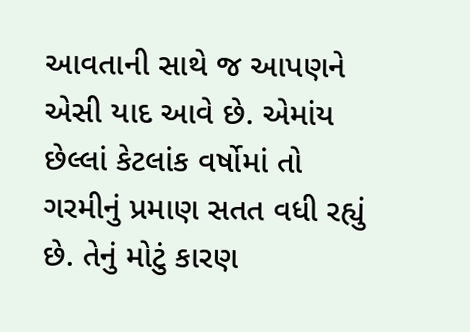આવતાની સાથે જ આપણને એસી યાદ આવે છે. એમાંય છેલ્લાં કેટલાંક વર્ષોમાં તો ગરમીનું પ્રમાણ સતત વધી રહ્યું છે. તેનું મોટું કારણ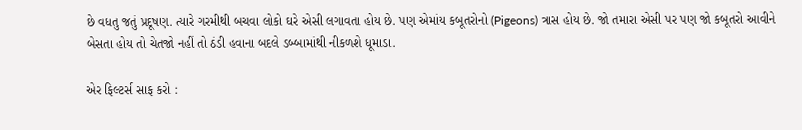છે વધતુ જતું પ્રદૂષણ. ત્યારે ગરમીથી બચવા લોકો ઘરે એસી લગાવતા હોય છે. પણ એમાંય કબૂતરોનો (Pigeons) ત્રાસ હોય છે. જો તમારા એસી પર પણ જો કબૂતરો આવીને બેસતા હોય તો ચેતજો નહીં તો ઠંડી હવાના બદલે ડબ્બામાંથી નીકળશે ધૂમાડા.

એર ફિલ્ટર્સ સાફ કરો :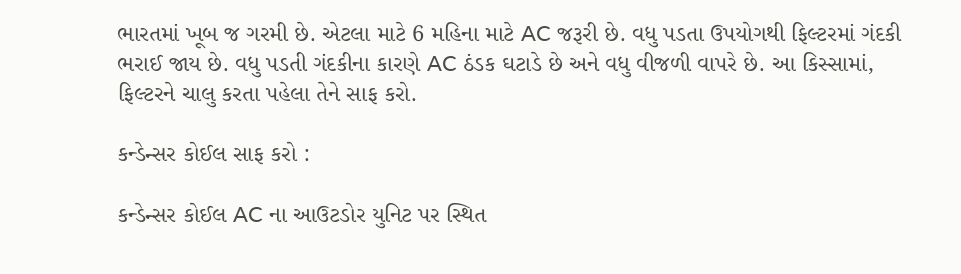ભારતમાં ખૂબ જ ગરમી છે. એટલા માટે 6 મહિના માટે AC જરૂરી છે. વધુ પડતા ઉપયોગથી ફિલ્ટરમાં ગંદકી ભરાઈ જાય છે. વધુ પડતી ગંદકીના કારણે AC ઠંડક ઘટાડે છે અને વધુ વીજળી વાપરે છે. આ કિસ્સામાં, ફિલ્ટરને ચાલુ કરતા પહેલા તેને સાફ કરો.

કન્ડેન્સર કોઈલ સાફ કરો :

કન્ડેન્સર કોઈલ AC ના આઉટડોર યુનિટ પર સ્થિત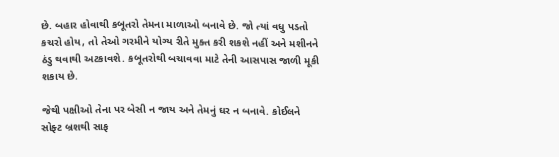છે. બહાર હોવાથી કબૂતરો તેમના માળાઓ બનાવે છે. જો ત્યાં વધુ પડતો કચરો હોય, તો તેઓ ગરમીને યોગ્ય રીતે મુક્ત કરી શકશે નહીં અને મશીનને ઠંડુ થવાથી અટકાવશે. કબૂતરોથી બચાવવા માટે તેની આસપાસ જાળી મૂકી શકાય છે.

જેથી પક્ષીઓ તેના પર બેસી ન જાય અને તેમનું ઘર ન બનાવે. કોઈલને સોફ્ટ બ્રશથી સાફ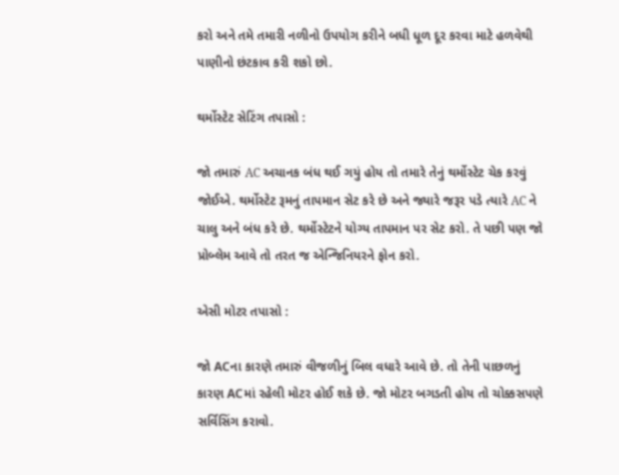કરો અને તમે તમારી નળીનો ઉપયોગ કરીને બધી ધૂળ દૂર કરવા માટે હળવેથી પાણીનો છંટકાવ કરી શકો છો.

થર્મોસ્ટેટ સેટિંગ તપાસો :

જો તમારું AC અચાનક બંધ થઈ ગયું હોય તો તમારે તેનું થર્મોસ્ટેટ ચેક કરવું જોઈએ. થર્મોસ્ટેટ રૂમનું તાપમાન સેટ કરે છે અને જ્યારે જરૂર પડે ત્યારે AC ને ચાલુ અને બંધ કરે છે. થર્મોસ્ટેટને યોગ્ય તાપમાન પર સેટ કરો. તે પછી પણ જો પ્રોબ્લેમ આવે તો તરત જ એન્જિનિયરને ફોન કરો.

એસી મોટર તપાસો :

જો ACના કારણે તમારું વીજળીનું બિલ વધારે આવે છે. તો તેની પાછળનું કારણ ACમાં રહેલી મોટર હોઈ શકે છે. જો મોટર બગડતી હોય તો ચોક્કસપણે સર્વિસિંગ કરાવો.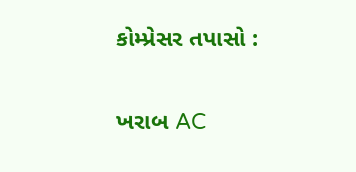કોમ્પ્રેસર તપાસો :

ખરાબ AC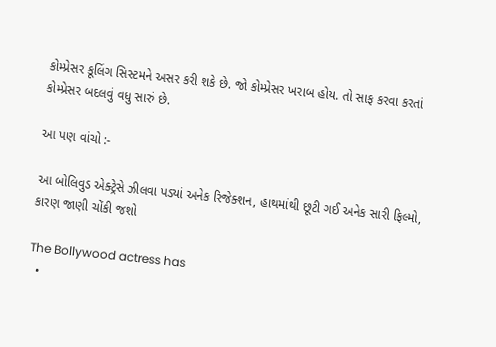કોમ્પ્રેસર કૂલિંગ સિસ્ટમને અસર કરી શકે છે. જો કોમ્પ્રેસર ખરાબ હોય. તો સાફ કરવા કરતાં કોમ્પ્રેસર બદલવું વધુ સારું છે.

આ પણ વાંચો :-

આ બોલિવુડ એક્ટ્રેસે ઝીલવા પડ્યાં અનેક રિજેક્શન, હાથમાંથી છૂટી ગઈ અનેક સારી ફિલ્મો, કારણ જાણી ચોંકી જશો

The Bollywood actress has
  •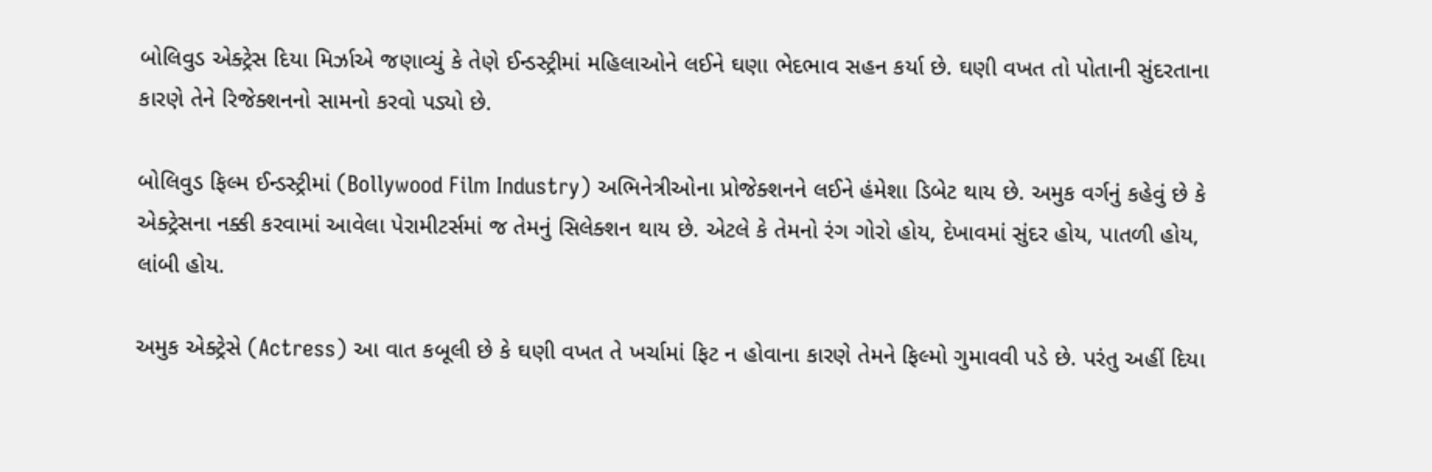બોલિવુડ એક્ટ્રેસ દિયા મિર્ઝાએ જણાવ્યું કે તેણે ઈન્ડસ્ટ્રીમાં મહિલાઓને લઈને ઘણા ભેદભાવ સહન કર્યા છે. ઘણી વખત તો પોતાની સુંદરતાના કારણે તેને રિજેક્શનનો સામનો કરવો પડ્યો છે.

બોલિવુડ ફિલ્મ ઈન્ડસ્ટ્રીમાં (Bollywood Film Industry) અભિનેત્રીઓના પ્રોજેક્શનને લઈને હંમેશા ડિબેટ થાય છે. અમુક વર્ગનું કહેવું છે કે એક્ટ્રેસના નક્કી કરવામાં આવેલા પેરામીટર્સમાં જ તેમનું સિલેક્શન થાય છે. એટલે કે તેમનો રંગ ગોરો હોય, દેખાવમાં સુંદર હોય, પાતળી હોય, લાંબી હોય.

અમુક એક્ટ્રેસે (Actress) આ વાત કબૂલી છે કે ઘણી વખત તે ખર્ચામાં ફિટ ન હોવાના કારણે તેમને ફિલ્મો ગુમાવવી પડે છે. પરંતુ અહીં દિયા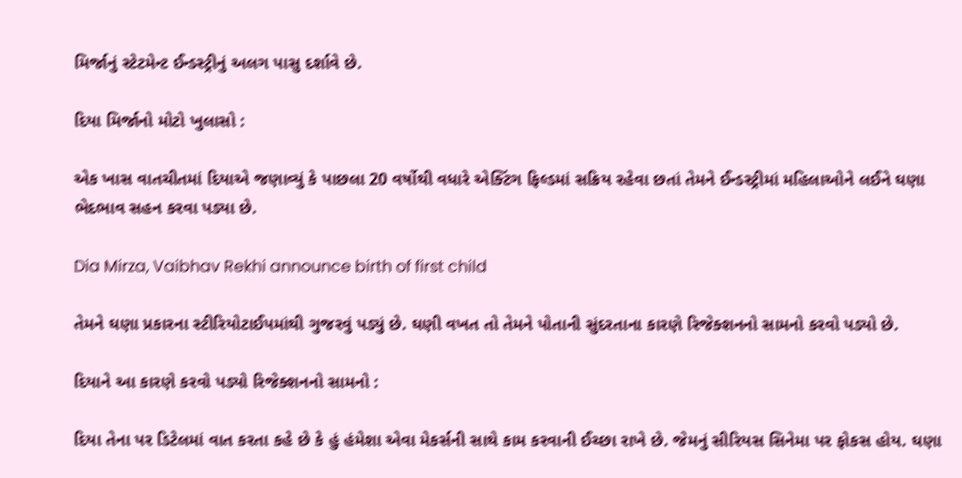મિર્જાનું સ્ટેટમેન્ટ ઈન્ડસ્ટ્રીનું અલગ પાસુ દર્શાવે છે.

દિયા મિર્જાનો મોટો ખુલાસો :

એક ખાસ વાતચીતમાં દિયાએ જણાવ્યું કે પાછલા 20 વર્ષોથી વધારે એક્ટિંગ ફિલ્ડમાં સક્રિય રહેવા છતાં તેમને ઈન્ડસ્ટ્રીમાં મહિલાઓને લઈને ઘણા ભેદભાવ સહન કરવા પડ્યા છે.

Dia Mirza, Vaibhav Rekhi announce birth of first child

તેમને ઘણા પ્રકારના સ્ટીરિયોટાઈપમાંથી ગુજરવું પડ્યું છે. ઘણી વખત તો તેમને પોતાની સુંદરતાના કારણે રિજેક્શનનો સામનો કરવો પડ્યો છે.

દિયાને આ કારણે કરવો પડ્યો રિજેક્શનનો સામનો :

દિયા તેના પર ડિટેલમાં વાત કરતા કહે છે કે હું હંમેશા એવા મેકર્સની સાથે કામ કરવાની ઈચ્છા રાખે છે. જેમનું સીરિયસ સિનેમા પર ફોકસ હોય. ઘણા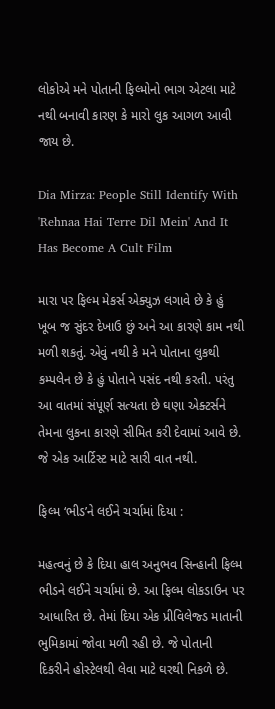લોકોએ મને પોતાની ફિલ્મોનો ભાગ એટલા માટે નથી બનાવી કારણ કે મારો લુક આગળ આવી જાય છે.

Dia Mirza: People Still Identify With 'Rehnaa Hai Terre Dil Mein' And It Has Become A Cult Film

મારા પર ફિલ્મ મેકર્સ એક્યુઝ લગાવે છે કે હું ખૂબ જ સુંદર દેખાઉ છું અને આ કારણે કામ નથી મળી શકતું. એવું નથી કે મને પોતાના લુકથી કમ્પલેન છે કે હું પોતાને પસંદ નથી કરતી. પરંતુ આ વાતમાં સંપૂર્ણ સત્યતા છે ઘણા એક્ટર્સને તેમના લુકના કારણે સીમિત કરી દેવામાં આવે છે. જે એક આર્ટિસ્ટ માટે સારી વાત નથી.

ફિલ્મ ‘ભીડ’ને લઈને ચર્ચામાં દિયા :

મહત્વનું છે કે દિયા હાલ અનુભવ સિન્હાની ફિલ્મ ભીડને લઈને ચર્ચામાં છે. આ ફિલ્મ લોકડાઉન પર આધારિત છે. તેમાં દિયા એક પ્રીવિલેજ્ડ માતાની ભુમિકામાં જોવા મળી રહી છે. જે પોતાની દિકરીને હોસ્ટેલથી લેવા માટે ઘરથી નિકળે છે.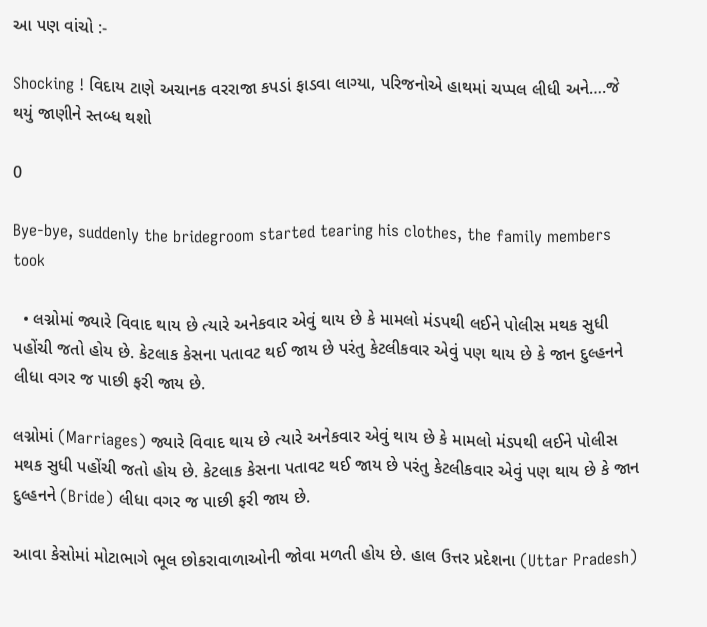આ પણ વાંચો :-

Shocking ! વિદાય ટાણે અચાનક વરરાજા કપડાં ફાડવા લાગ્યા, પરિજનોએ હાથમાં ચપ્પલ લીધી અને….જે થયું જાણીને સ્તબ્ધ થશો

0

Bye-bye, suddenly the bridegroom started tearing his clothes, the family members took

  • લગ્નોમાં જ્યારે વિવાદ થાય છે ત્યારે અનેકવાર એવું થાય છે કે મામલો મંડપથી લઈને પોલીસ મથક સુધી પહોંચી જતો હોય છે. કેટલાક કેસના પતાવટ થઈ જાય છે પરંતુ કેટલીકવાર એવું પણ થાય છે કે જાન દુલ્હનને લીધા વગર જ પાછી ફરી જાય છે.

લગ્નોમાં (Marriages) જ્યારે વિવાદ થાય છે ત્યારે અનેકવાર એવું થાય છે કે મામલો મંડપથી લઈને પોલીસ મથક સુધી પહોંચી જતો હોય છે. કેટલાક કેસના પતાવટ થઈ જાય છે પરંતુ કેટલીકવાર એવું પણ થાય છે કે જાન દુલ્હનને (Bride) લીધા વગર જ પાછી ફરી જાય છે.

આવા કેસોમાં મોટાભાગે ભૂલ છોકરાવાળાઓની જોવા મળતી હોય છે. હાલ ઉત્તર પ્રદેશના (Uttar Pradesh)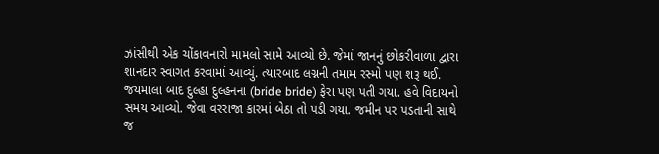ઝાંસીથી એક ચોંકાવનારો મામલો સામે આવ્યો છે. જેમાં જાનનું છોકરીવાળા દ્વારા શાનદાર સ્વાગત કરવામાં આવ્યું. ત્યારબાદ લગ્નની તમામ રસ્મો પણ શરૂ થઈ. જયમાલા બાદ દુલ્હા દુલ્હનના (bride bride) ફેરા પણ પતી ગયા. હવે વિદાયનો સમય આવ્યો. જેવા વરરાજા કારમાં બેઠા તો પડી ગયા. જમીન પર પડતાની સાથે જ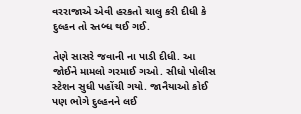વરરાજાએ એવી હરકતો ચાલુ કરી દીધી કે દુલ્હન તો સ્તબ્ધ થઈ ગઈ.

તેણે સાસરે જવાની ના પાડી દીધી. આ જોઈને મામલો ગરમાઈ ગઓ. સીધો પોલીસ સ્ટેશન સુધી પહોંચી ગયો. જાનૈયાઓ કોઈ પણ ભોગે દુલ્હનને લઈ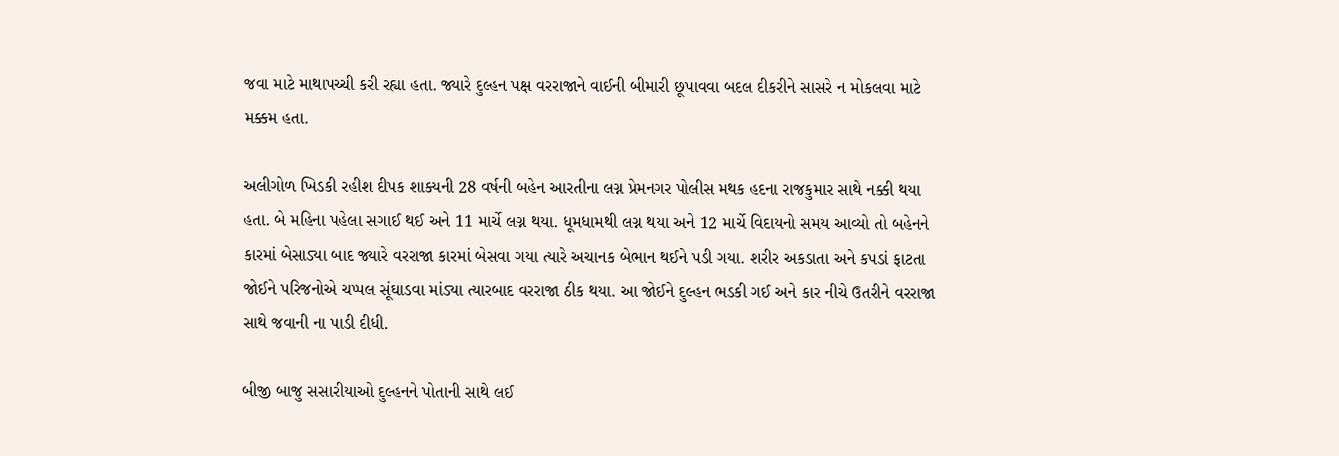જવા માટે માથાપચ્ચી કરી રહ્યા હતા. જ્યારે દુલ્હન પક્ષ વરરાજાને વાઈની બીમારી છૂપાવવા બદલ દીકરીને સાસરે ન મોકલવા માટે મક્કમ હતા.

અલીગોળ ખિડકી રહીશ દીપક શાક્યની 28 વર્ષની બહેન આરતીના લગ્ન પ્રેમનગર પોલીસ મથક હદના રાજકુમાર સાથે નક્કી થયા હતા. બે મહિના પહેલા સગાઈ થઈ અને 11 માર્ચે લગ્ન થયા. ધૂમધામથી લગ્ન થયા અને 12 માર્ચે વિદાયનો સમય આવ્યો તો બહેનને કારમાં બેસાડ્યા બાદ જ્યારે વરરાજા કારમાં બેસવા ગયા ત્યારે અચાનક બેભાન થઈને પડી ગયા. શરીર અકડાતા અને કપડાં ફાટતા જોઈને પરિજનોએ ચપ્પલ સૂંઘાડવા માંડ્યા ત્યારબાદ વરરાજા ઠીક થયા. આ જોઈને દુલ્હન ભડકી ગઈ અને કાર નીચે ઉતરીને વરરાજા સાથે જવાની ના પાડી દીધી.

બીજી બાજુ સસારીયાઓ દુલ્હનને પોતાની સાથે લઈ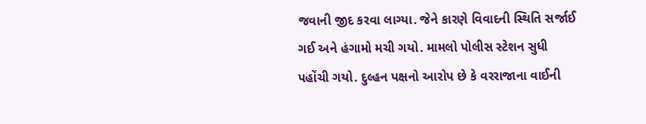જવાની જીદ કરવા લાગ્યા. જેને કારણે વિવાદની સ્થિતિ સર્જાઈ ગઈ અને હંગામો મચી ગયો. મામલો પોલીસ સ્ટેશન સુધી પહોંચી ગયો. દુલ્હન પક્ષનો આરોપ છે કે વરરાજાના વાઈની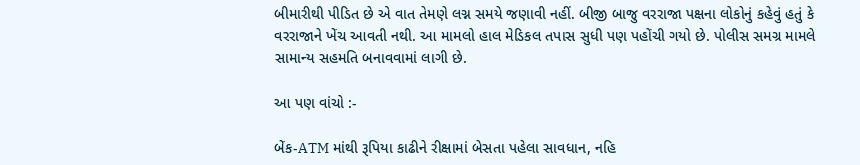બીમારીથી પીડિત છે એ વાત તેમણે લગ્ન સમયે જણાવી નહીં. બીજી બાજુ વરરાજા પક્ષના લોકોનું કહેવું હતું કે વરરાજાને ખેંચ આવતી નથી. આ મામલો હાલ મેડિકલ તપાસ સુધી પણ પહોંચી ગયો છે. પોલીસ સમગ્ર મામલે સામાન્ય સહમતિ બનાવવામાં લાગી છે.

આ પણ વાંચો :-

બેંક-ATM માંથી રૂપિયા કાઢીને રીક્ષામાં બેસતા પહેલા સાવધાન, નહિ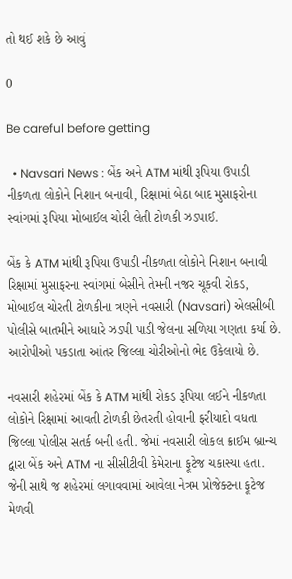તો થઈ શકે છે આવું

0

Be careful before getting

  • Navsari News : બેંક અને ATM માંથી રૂપિયા ઉપાડી નીકળતા લોકોને નિશાન બનાવી, રિક્ષામાં બેઠા બાદ મુસાફરોના સ્વાંગમાં રૂપિયા મોબાઈલ ચોરી લેતી ટોળકી ઝડપાઈ.

બેંક કે ATM માંથી રૂપિયા ઉપાડી નીકળતા લોકોને નિશાન બનાવી રિક્ષામાં મુસાફરના સ્વાંગમાં બેસીને તેમની નજર ચૂકવી રોકડ, મોબાઈલ ચોરતી ટોળકીના ત્રણને નવસારી (Navsari) એલસીબી પોલીસે બાતમીને આધારે ઝડપી પાડી જેલના સળિયા ગણતા કર્યા છે. આરોપીઓ પકડાતા આંતર જિલ્લા ચોરીઓનો ભેદ ઉકેલાયો છે.

નવસારી શહેરમાં બેંક કે ATM માંથી રોકડ રૂપિયા લઈને નીકળતા લોકોને રિક્ષામાં આવતી ટોળકી છેતરતી હોવાની ફરીયાદો વધતા જિલ્લા પોલીસ સતર્ક બની હતી. જેમાં નવસારી લોકલ ક્રાઈમ બ્રાન્ચ દ્વારા બેંક અને ATM ના સીસીટીવી કેમેરાના ફૂટેજ ચકાસ્યા હતા. જેની સાથે જ શહેરમાં લગાવવામાં આવેલા નેત્રમ પ્રોજેક્ટના ફૂટેજ મેળવી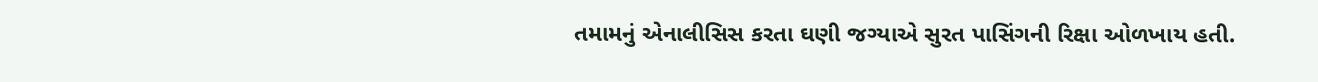તમામનું એનાલીસિસ કરતા ઘણી જગ્યાએ સુરત પાસિંગની રિક્ષા ઓળખાય હતી.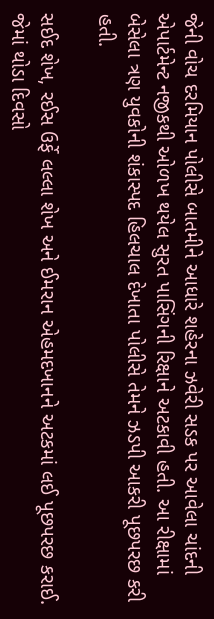જેની વોચ દરમિયાન પોલીસે બાતમીને આધારે શહેરના ઝવેરી સડક પર આવેલા ચાંદની એપાર્ટમેન્ટ નજીકથી ઓળખ થયેલ સુરત પાસિંગની રિક્ષાને અટકાવી હતી. આ રીક્ષામાં બેસેલા ત્રણ યુવકોની શંકાસ્પદ હિલચાલ દેખાતા પોલીસે તેમને ઝડપી આકરી પૂછપરછ કરી હતી.

સઈદ શેખ, રઈસ ઉર્ફે લલ્લા શેખ અને ઈમરાન એહમદખાનને અટકમાં લઈ પૂછપરછ કરાઈ. જેમાં થોડા દિવસો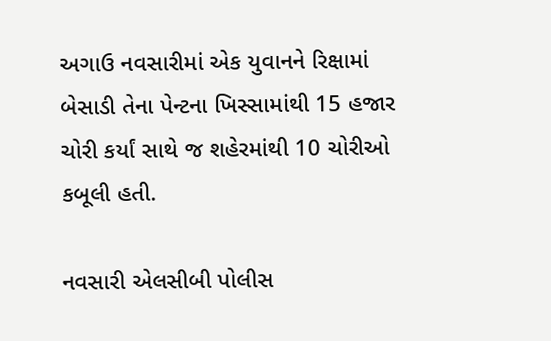અગાઉ નવસારીમાં એક યુવાનને રિક્ષામાં બેસાડી તેના પેન્ટના ખિસ્સામાંથી 15 હજાર ચોરી કર્યાં સાથે જ શહેરમાંથી 10 ચોરીઓ કબૂલી હતી.

નવસારી એલસીબી પોલીસ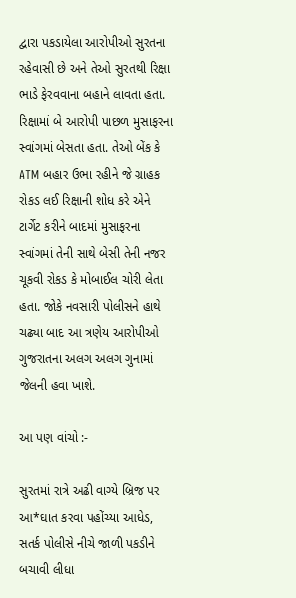દ્વારા પકડાયેલા આરોપીઓ સુરતના રહેવાસી છે અને તેઓ સુરતથી રિક્ષા ભાડે ફેરવવાના બહાને લાવતા હતા. રિક્ષામાં બે આરોપી પાછળ મુસાફરના સ્વાંગમાં બેસતા હતા. તેઓ બેંક કે ATM બહાર ઉભા રહીને જે ગ્રાહક રોકડ લઈ રિક્ષાની શોધ કરે એને ટાર્ગેટ કરીને બાદમાં મુસાફરના સ્વાંગમાં તેની સાથે બેસી તેની નજર ચૂકવી રોકડ કે મોબાઈલ ચોરી લેતા હતા. જોકે નવસારી પોલીસને હાથે ચઢ્યા બાદ આ ત્રણેય આરોપીઓ ગુજરાતના અલગ અલગ ગુનામાં જેલની હવા ખાશે.

આ પણ વાંચો :-

સુરતમાં રાત્રે અઢી વાગ્યે બ્રિજ પર આ*ઘાત કરવા પહોંચ્યા આધેડ, સતર્ક પોલીસે નીચે જાળી પકડીને બચાવી લીધા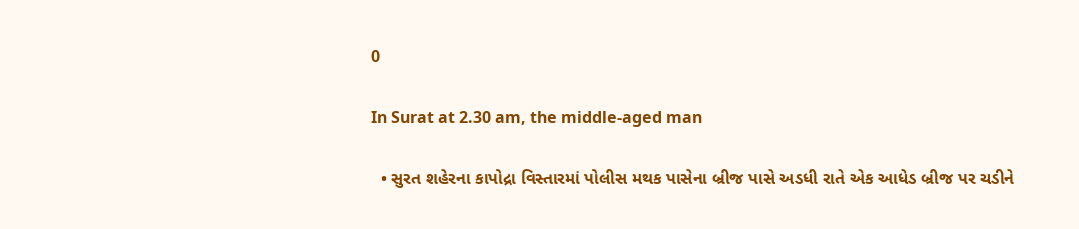0

In Surat at 2.30 am, the middle-aged man

  • સુરત શહેરના કાપોદ્રા વિસ્તારમાં પોલીસ મથક પાસેના બ્રીજ પાસે અડધી રાતે એક આધેડ બ્રીજ પર ચડીને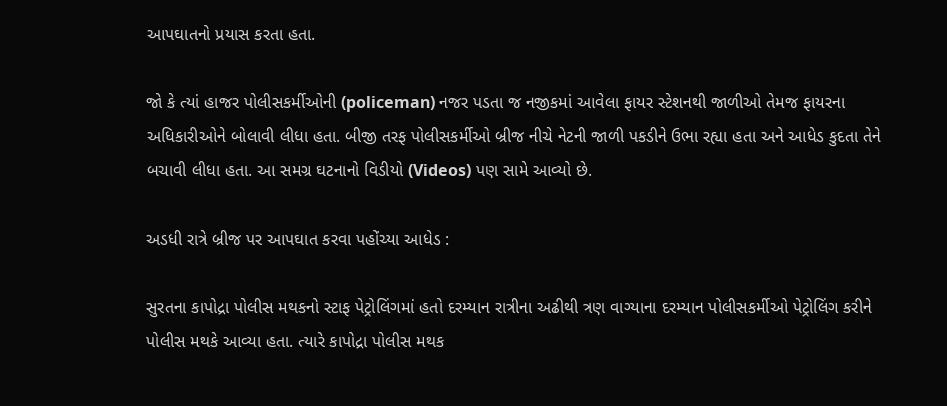આપઘાતનો પ્રયાસ કરતા હતા.

જો કે ત્યાં હાજર પોલીસકર્મીઓની (policeman) નજર પડતા જ નજીકમાં આવેલા ફાયર સ્ટેશનથી જાળીઓ તેમજ ફાયરના અધિકારીઓને બોલાવી લીધા હતા. બીજી તરફ પોલીસકર્મીઓ બ્રીજ નીચે નેટની જાળી પકડીને ઉભા રહ્યા હતા અને આધેડ કુદતા તેને બચાવી લીધા હતા. આ સમગ્ર ઘટનાનો વિડીયો (Videos) પણ સામે આવ્યો છે.

અડધી રાત્રે બ્રીજ પર આપઘાત કરવા પહોંચ્યા આધેડ :

સુરતના કાપોદ્રા પોલીસ મથકનો સ્ટાફ પેટ્રોલિંગમાં હતો દરમ્યાન રાત્રીના અઢીથી ત્રણ વાગ્યાના દરમ્યાન પોલીસકર્મીઓ પેટ્રોલિંગ કરીને પોલીસ મથકે આવ્યા હતા. ત્યારે કાપોદ્રા પોલીસ મથક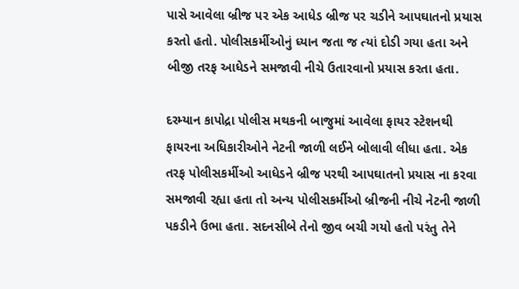પાસે આવેલા બ્રીજ પર એક આધેડ બ્રીજ પર ચડીને આપઘાતનો પ્રયાસ કરતો હતો. પોલીસકર્મીઓનું ધ્યાન જતા જ ત્યાં દોડી ગયા હતા અને બીજી તરફ આધેડને સમજાવી નીચે ઉતારવાનો પ્રયાસ કરતા હતા.

દરમ્યાન કાપોદ્રા પોલીસ મથકની બાજુમાં આવેલા ફાયર સ્ટેશનથી ફાયરના અધિકારીઓને નેટની જાળી લઈને બોલાવી લીધા હતા. એક તરફ પોલીસકર્મીઓ આધેડને બ્રીજ પરથી આપઘાતનો પ્રયાસ ના કરવા સમજાવી રહ્યા હતા તો અન્ય પોલીસકર્મીઓ બ્રીજની નીચે નેટની જાળી પકડીને ઉભા હતા. સદનસીબે તેનો જીવ બચી ગયો હતો પરંતુ તેને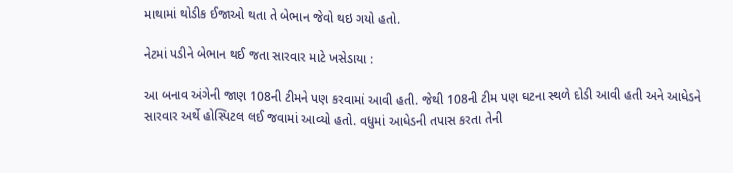માથામાં થોડીક ઈજાઓ થતા તે બેભાન જેવો થઇ ગયો હતો.

નેટમાં પડીને બેભાન થઈ જતા સારવાર માટે ખસેડાયા :

આ બનાવ અંગેની જાણ 108ની ટીમને પણ કરવામાં આવી હતી. જેથી 108ની ટીમ પણ ઘટના સ્થળે દોડી આવી હતી અને આધેડને સારવાર અર્થે હોસ્પિટલ લઈ જવામાં આવ્યો હતો. વધુમાં આધેડની તપાસ કરતા તેની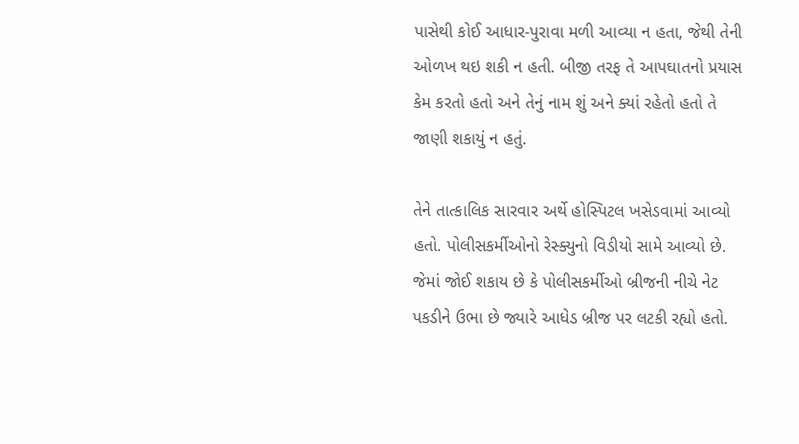પાસેથી કોઈ આધાર-પુરાવા મળી આવ્યા ન હતા, જેથી તેની ઓળખ થઇ શકી ન હતી. બીજી તરફ તે આપઘાતનો પ્રયાસ કેમ કરતો હતો અને તેનું નામ શું અને ક્યાં રહેતો હતો તે જાણી શકાયું ન હતું.

તેને તાત્કાલિક સારવાર અર્થે હોસ્પિટલ ખસેડવામાં આવ્યો હતો. પોલીસકર્મીઓનો રેસ્ક્યુનો વિડીયો સામે આવ્યો છે. જેમાં જોઈ શકાય છે કે પોલીસકર્મીઓ બ્રીજની નીચે નેટ પકડીને ઉભા છે જ્યારે આધેડ બ્રીજ પર લટકી રહ્યો હતો.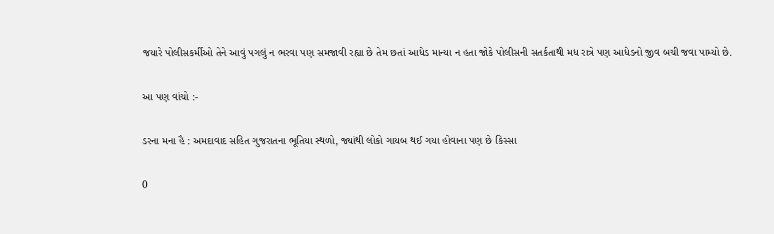જયારે પોલીસકર્મીઓ તેને આવું પગલું ન ભરવા પણ સમજાવી રહ્યા છે તેમ છતાં આધેડ માન્યા ન હતા જોકે પોલીસની સતર્કતાથી મધ રાત્રે પણ આધેડનો જીવ બચી જવા પામ્યો છે.

આ પણ વાંચો :-

ડરના મના હૈ : અમદાવાદ સહિત ગુજરાતના ભૂતિયા સ્થળો, જ્યાંથી લોકો ગાયબ થઈ ગયા હોવાના પણ છે કિસ્સા

0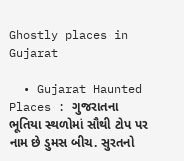Ghostly places in Gujarat

  • Gujarat Haunted Places : ગુજરાતના ભૂતિયા સ્થળોમાં સૌથી ટોપ પર નામ છે ડુમસ બીચ. સુરતનો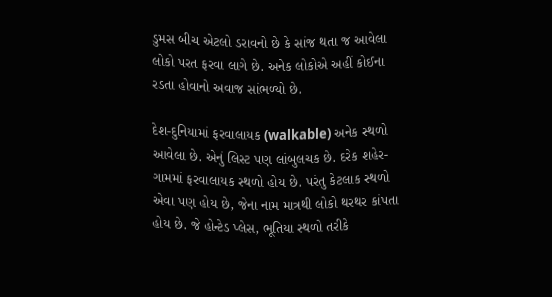ડુમસ બીચ એટલો ડરાવનો છે કે સાંજ થતા જ આવેલા લોકો પરત ફરવા લાગે છે. અનેક લોકોએ અહીં કોઈના રડતા હોવાનો અવાજ સાંભળ્યો છે.

દેશ-દુનિયામાં ફરવાલાયક (walkable) અનેક સ્થળો આવેલા છે. એનું લિસ્ટ પણ લાંબુલચક છે. દરેક શહેર-ગામમાં ફરવાલાયક સ્થળો હોય છે. પરંતુ કેટલાક સ્થળો એવા પણ હોય છે, જેના નામ માત્રથી લોકો થરથર કાંપતા હોય છે. જે હોન્ટેડ પ્લેસ, ભૂતિયા સ્થળો તરીકે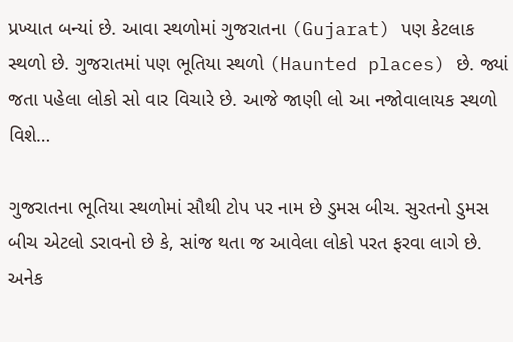પ્રખ્યાત બન્યાં છે. આવા સ્થળોમાં ગુજરાતના (Gujarat) પણ કેટલાક સ્થળો છે. ગુજરાતમાં પણ ભૂતિયા સ્થળો (Haunted places) છે. જ્યાં જતા પહેલા લોકો સો વાર વિચારે છે. આજે જાણી લો આ નજોવાલાયક સ્થળો વિશે…

ગુજરાતના ભૂતિયા સ્થળોમાં સૌથી ટોપ પર નામ છે ડુમસ બીચ. સુરતનો ડુમસ બીચ એટલો ડરાવનો છે કે, સાંજ થતા જ આવેલા લોકો પરત ફરવા લાગે છે. અનેક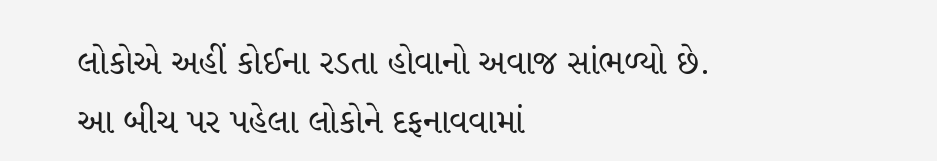લોકોએ અહીં કોઈના રડતા હોવાનો અવાજ સાંભળ્યો છે. આ બીચ પર પહેલા લોકોને દફનાવવામાં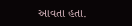આવતા હતા.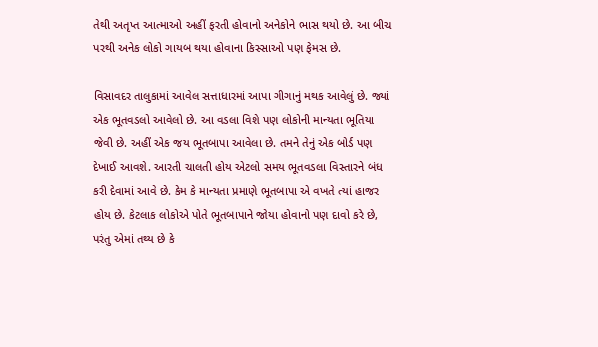તેથી અતૃપ્ત આત્માઓ અહીં ફરતી હોવાનો અનેકોને ભાસ થયો છે. આ બીચ પરથી અનેક લોકો ગાયબ થયા હોવાના કિસ્સાઓ પણ ફેમસ છે.

વિસાવદર તાલુકામાં આવેલ સત્તાધારમાં આપા ગીગાનું મથક આવેલું છે. જ્યાં એક ભૂતવડલો આવેલો છે. આ વડલા વિશે પણ લોકોની માન્યતા ભૂતિયા જેવી છે. અહીં એક જય ભૂતબાપા આવેલા છે. તમને તેનું એક બોર્ડ પણ દેખાઈ આવશે. આરતી ચાલતી હોય એટલો સમય ભૂતવડલા વિસ્તારને બંધ કરી દેવામાં આવે છે. કેમ કે માન્યતા પ્રમાણે ભૂતબાપા એ વખતે ત્યાં હાજર હોય છે. કેટલાક લોકોએ પોતે ભૂતબાપાને જોયા હોવાનો પણ દાવો કરે છે, પરંતુ એમાં તથ્ય છે કે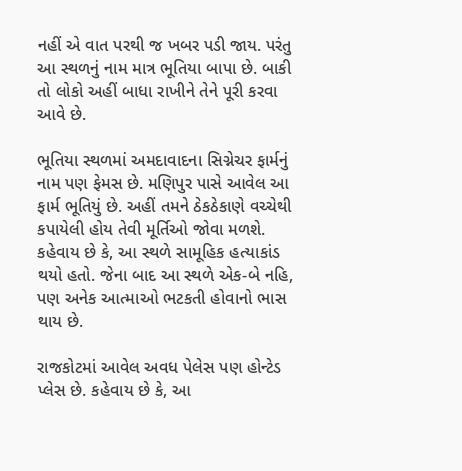નહીં એ વાત પરથી જ ખબર પડી જાય. પરંતુ આ સ્થળનું નામ માત્ર ભૂતિયા બાપા છે. બાકી તો લોકો અહીં બાધા રાખીને તેને પૂરી કરવા આવે છે.

ભૂતિયા સ્થળમાં અમદાવાદના સિગ્નેચર ફાર્મનું નામ પણ ફેમસ છે. મણિપુર પાસે આવેલ આ ફાર્મ ભૂતિયું છે. અહીં તમને ઠેકઠેકાણે વચ્ચેથી કપાયેલી હોય તેવી મૂર્તિઓ જોવા મળશે. કહેવાય છે કે, આ સ્થળે સામૂહિક હત્યાકાંડ થયો હતો. જેના બાદ આ સ્થળે એક-બે નહિ, પણ અનેક આત્માઓ ભટકતી હોવાનો ભાસ થાય છે.

રાજકોટમાં આવેલ અવધ પેલેસ પણ હોન્ટેડ પ્લેસ છે. કહેવાય છે કે, આ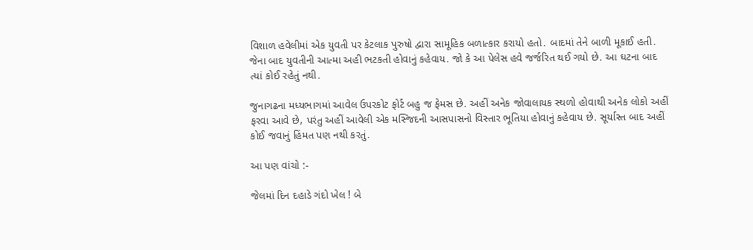વિશાળ હવેલીમાં એક યુવતી પર કેટલાક પુરુષો દ્વારા સામૂહિક બળાત્કાર કરાયો હતો. બાદમાં તેને બાળી મૂકાઈ હતી. જેના બાદ યુવતીની આત્મા અહી ભટકતી હોવાનું કહેવાય. જો કે આ પેલેસ હવે જર્જરિત થઈ ગયો છે. આ ઘટના બાદ ત્યાં કોઈ રહેતું નથી.

જુનાગઢના મધ્યભાગમાં આવેલ ઉપરકોટ ફોર્ટ બહુ જ ફેમસ છે. અહીં અનેક જોવાલાયક સ્થળો હોવાથી અનેક લોકો અહીં ફરવા આવે છે, પરંતુ અહીં આવેલી એક મસ્જિદની આસપાસનો વિસ્તાર ભૂતિયા હોવાનું કહેવાય છે. સૂર્યાસ્ત બાદ અહીં કોઈ જવાનું હિંમત પણ નથી કરતું.

આ પણ વાંચો :-

જેલમાં દિન દહાડે ગંદો ખેલ ! બે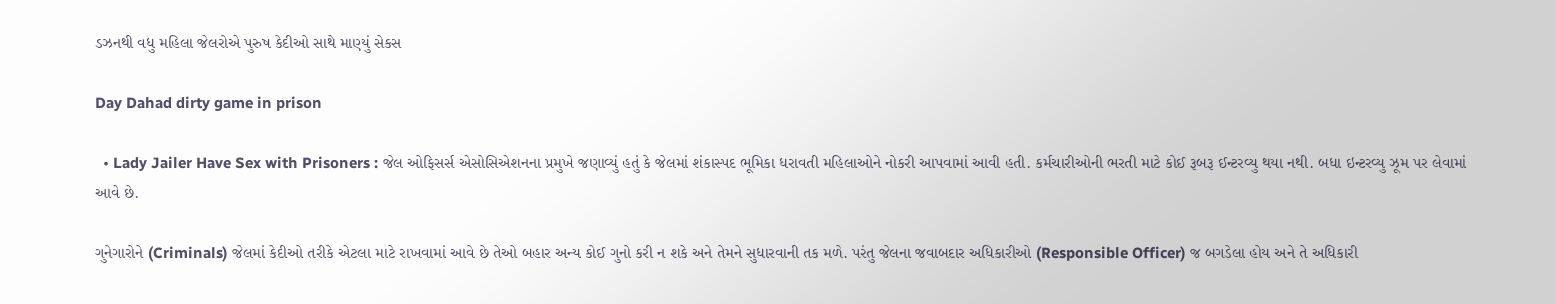ડઝનથી વધુ મહિલા જેલરોએ પુરુષ કેદીઓ સાથે માણ્યું સેકસ

Day Dahad dirty game in prison

  • Lady Jailer Have Sex with Prisoners : જેલ ઓફિસર્સ એસોસિએશનના પ્રમુખે જણાવ્યું હતું કે જેલમાં શંકાસ્પદ ભૂમિકા ધરાવતી મહિલાઓને નોકરી આપવામાં આવી હતી. કર્મચારીઓની ભરતી માટે કોઈ રૂબરૂ ઈન્ટરવ્યુ થયા નથી. બધા ઇન્ટરવ્યુ ઝૂમ પર લેવામાં આવે છે.

ગુનેગારોને (Criminals) જેલમાં કેદીઓ તરીકે એટલા માટે રાખવામાં આવે છે તેઓ બહાર અન્ય કોઈ ગુનો કરી ન શકે અને તેમને સુધારવાની તક મળે. પરંતુ જેલના જવાબદાર અધિકારીઓ (Responsible Officer) જ બગડેલા હોય અને તે અધિકારી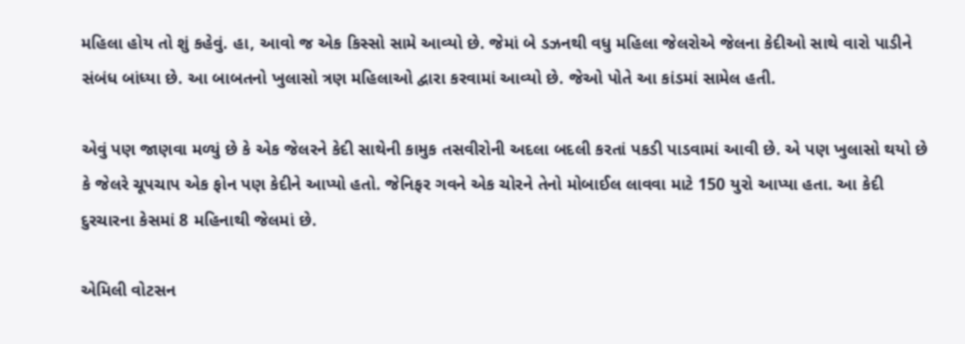મહિલા હોય તો શું કહેવું. હા, આવો જ એક કિસ્સો સામે આવ્યો છે. જેમાં બે ડઝનથી વધુ મહિલા જેલરોએ જેલના કેદીઓ સાથે વારો પાડીને સંબંધ બાંધ્યા છે. આ બાબતનો ખુલાસો ત્રણ મહિલાઓ દ્વારા કરવામાં આવ્યો છે. જેઓ પોતે આ કાંડમાં સામેલ હતી.

એવું પણ જાણવા મળ્યું છે કે એક જેલરને કેદી સાથેની કામુક તસવીરોની અદલા બદલી કરતાં પકડી પાડવામાં આવી છે. એ પણ ખુલાસો થયો છે કે જેલરે ચૂપચાપ એક ફોન પણ કેદીને આપ્યો હતો. જેનિફર ગવને એક ચોરને તેનો મોબાઈલ લાવવા માટે 150 યુરો આપ્યા હતા. આ કેદી દુરચારના કેસમાં 8 મહિનાથી જેલમાં છે.

એમિલી વોટસન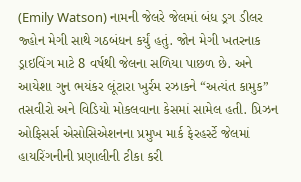(Emily Watson) નામની જેલરે જેલમાં બંધ ડ્રગ ડીલર જ્હોન મેગી સાથે ગઠબંધન કર્યું હતું. જોન મેગી ખતરનાક ડ્રાઇવિંગ માટે 8 વર્ષથી જેલના સળિયા પાછળ છે. અને આયેશા ગુન ભયંકર લૂંટારા ખુર્રમ રઝાકને “અત્યંત કામુક” તસવીરો અને વિડિયો મોકલવાના કેસમાં સામેલ હતી. પ્રિઝન ઓફિસર્સ એસોસિએશનના પ્રમુખ માર્ક ફેરહર્સ્ટે જેલમાં હાયરિંગનીની પ્રણાલીની ટીકા કરી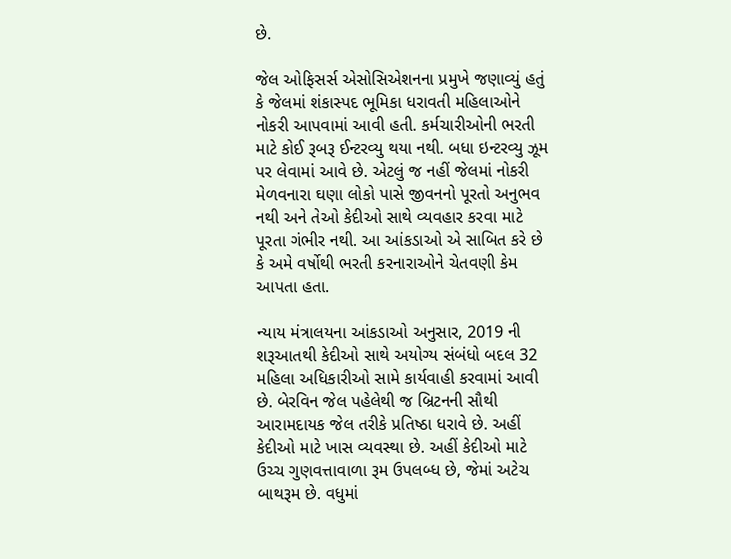છે.

જેલ ઓફિસર્સ એસોસિએશનના પ્રમુખે જણાવ્યું હતું કે જેલમાં શંકાસ્પદ ભૂમિકા ધરાવતી મહિલાઓને નોકરી આપવામાં આવી હતી. કર્મચારીઓની ભરતી માટે કોઈ રૂબરૂ ઈન્ટરવ્યુ થયા નથી. બધા ઇન્ટરવ્યુ ઝૂમ પર લેવામાં આવે છે. એટલું જ નહીં જેલમાં નોકરી મેળવનારા ઘણા લોકો પાસે જીવનનો પૂરતો અનુભવ નથી અને તેઓ કેદીઓ સાથે વ્યવહાર કરવા માટે પૂરતા ગંભીર નથી. આ આંકડાઓ એ સાબિત કરે છે કે અમે વર્ષોથી ભરતી કરનારાઓને ચેતવણી કેમ આપતા હતા.

ન્યાય મંત્રાલયના આંકડાઓ અનુસાર, 2019 ની શરૂઆતથી કેદીઓ સાથે અયોગ્ય સંબંધો બદલ 32 મહિલા અધિકારીઓ સામે કાર્યવાહી કરવામાં આવી છે. બેરવિન જેલ પહેલેથી જ બ્રિટનની સૌથી આરામદાયક જેલ તરીકે પ્રતિષ્ઠા ધરાવે છે. અહીં કેદીઓ માટે ખાસ વ્યવસ્થા છે. અહીં કેદીઓ માટે ઉચ્ચ ગુણવત્તાવાળા રૂમ ઉપલબ્ધ છે, જેમાં અટેચ બાથરૂમ છે. વધુમાં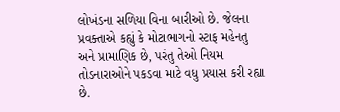લોખંડના સળિયા વિના બારીઓ છે. જેલના પ્રવક્તાએ કહ્યું કે મોટાભાગનો સ્ટાફ મહેનતુ અને પ્રામાણિક છે, પરંતુ તેઓ નિયમ તોડનારાઓને પકડવા માટે વધુ પ્રયાસ કરી રહ્યા છે.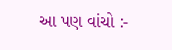આ પણ વાંચો :-